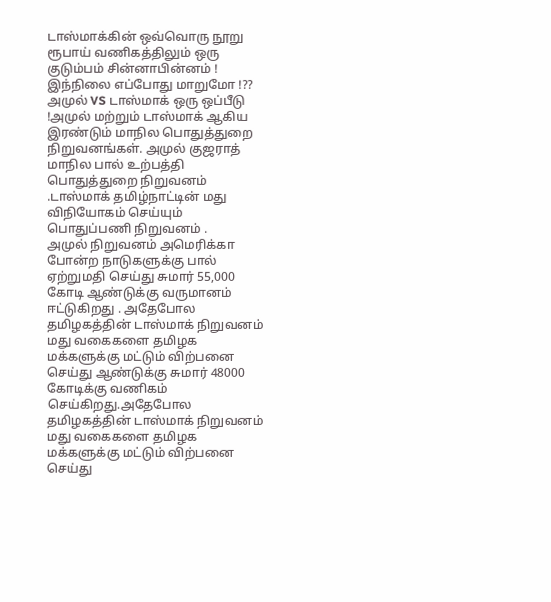டாஸ்மாக்கின் ஒவ்வொரு நூறு ரூபாய் வணிகத்திலும் ஒரு குடும்பம் சின்னாபின்னம் ! இந்நிலை எப்போது மாறுமோ !??
அமுல் VS டாஸ்மாக் ஒரு ஒப்பீடு !அமுல் மற்றும் டாஸ்மாக் ஆகிய இரண்டும் மாநில பொதுத்துறை நிறுவனங்கள். அமுல் குஜராத் மாநில பால் உற்பத்தி பொதுத்துறை நிறுவனம் .டாஸ்மாக் தமிழ்நாட்டின் மது விநியோகம் செய்யும் பொதுப்பணி நிறுவனம் .
அமுல் நிறுவனம் அமெரிக்கா போன்ற நாடுகளுக்கு பால் ஏற்றுமதி செய்து சுமார் 55,000 கோடி ஆண்டுக்கு வருமானம் ஈட்டுகிறது . அதேபோல தமிழகத்தின் டாஸ்மாக் நிறுவனம் மது வகைகளை தமிழக மக்களுக்கு மட்டும் விற்பனை செய்து ஆண்டுக்கு சுமார் 48000 கோடிக்கு வணிகம் செய்கிறது.அதேபோல தமிழகத்தின் டாஸ்மாக் நிறுவனம் மது வகைகளை தமிழக மக்களுக்கு மட்டும் விற்பனை செய்து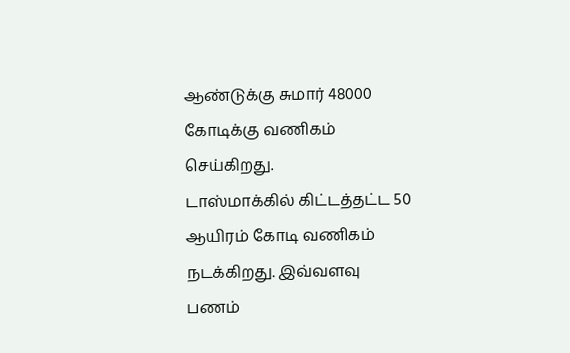ஆண்டுக்கு சுமார் 48000 கோடிக்கு வணிகம் செய்கிறது.
டாஸ்மாக்கில் கிட்டத்தட்ட 50 ஆயிரம் கோடி வணிகம் நடக்கிறது. இவ்வளவு பணம்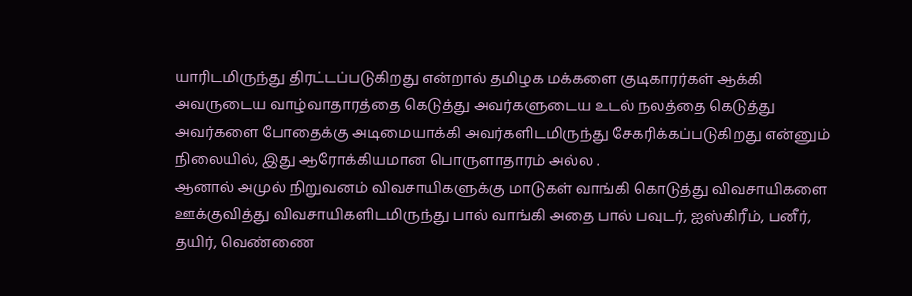யாரிடமிருந்து திரட்டப்படுகிறது என்றால் தமிழக மக்களை குடிகாரர்கள் ஆக்கி அவருடைய வாழ்வாதாரத்தை கெடுத்து அவர்களுடைய உடல் நலத்தை கெடுத்து அவர்களை போதைக்கு அடிமையாக்கி அவர்களிடமிருந்து சேகரிக்கப்படுகிறது என்னும் நிலையில், இது ஆரோக்கியமான பொருளாதாரம் அல்ல .
ஆனால் அமுல் நிறுவனம் விவசாயிகளுக்கு மாடுகள் வாங்கி கொடுத்து விவசாயிகளை ஊக்குவித்து விவசாயிகளிடமிருந்து பால் வாங்கி அதை பால் பவுடர், ஐஸ்கிரீம், பனீர், தயிர், வெண்ணை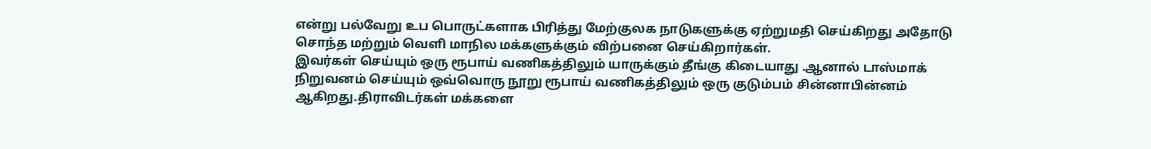என்று பல்வேறு உப பொருட்களாக பிரித்து மேற்குலக நாடுகளுக்கு ஏற்றுமதி செய்கிறது அதோடு சொந்த மற்றும் வெளி மாநில மக்களுக்கும் விற்பனை செய்கிறார்கள்.
இவர்கள் செய்யும் ஒரு ரூபாய் வணிகத்திலும் யாருக்கும் தீங்கு கிடையாது .ஆனால் டாஸ்மாக் நிறுவனம் செய்யும் ஒவ்வொரு நூறு ரூபாய் வணிகத்திலும் ஒரு குடும்பம் சின்னாபின்னம் ஆகிறது.திராவிடர்கள் மக்களை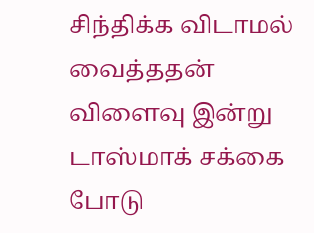சிந்திக்க விடாமல் வைத்ததன் விளைவு இன்று டாஸ்மாக் சக்கை போடு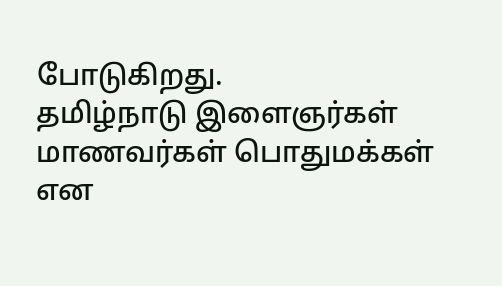போடுகிறது.
தமிழ்நாடு இளைஞர்கள் மாணவர்கள் பொதுமக்கள் என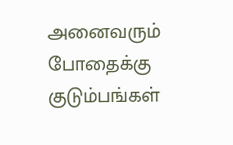அனைவரும் போதைக்கு குடும்பங்கள்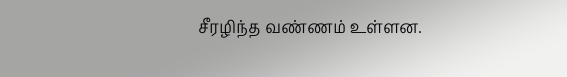சீரழிந்த வண்ணம் உள்ளன.